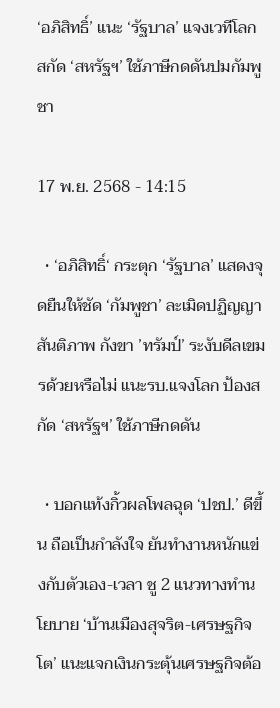‘อภิสิทธิ์’ แนะ ‘รัฐบาล’ แจงเวทีโลก สกัด ‘สหรัฐฯ’ ใช้ภาษีกดดันปมกัมพูชา

17 พ.ย. 2568 - 14:15

  • ‘อภิสิทธิ์‘ กระตุก ‘รัฐบาล’ แสดงจุดยืนให้ชัด ‘กัมพูชา’ ละเมิดปฏิญญาสันติภาพ กังขา ’ทรัมป์’ ระงับดีลเขมรด้วยหรือไม่ แนะรบ.แจงโลก ป้องสกัด ‘สหรัฐฯ’ ใช้ภาษีกดดัน

  • บอกแท้งกิ้วผลโพลฉุด ‘ปชป.’ ดีขึ้น ถือเป็นกำลังใจ ยันทำงานหนักแข่งกับตัวเอง-เวลา ชู 2 แนวทางทำนโยบาย ‘บ้านเมืองสุจริต-เศรษฐกิจโต’ แนะแจกเงินกระตุ้นเศรษฐกิจต้อ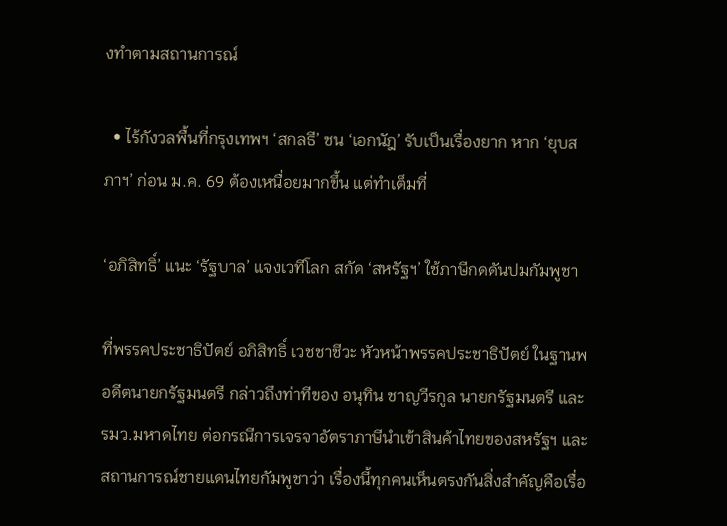งทำตามสถานการณ์

  • ไร้กังวลพื้นที่กรุงเทพฯ ‘สกลธี’ ชน ‘เอกนัฎ’ รับเป็นเรื่องยาก หาก ‘ยุบสภาฯ’ ก่อน ม.ค. 69 ต้องเหนื่อยมากขึ้น แต่ทำเต็มที่

‘อภิสิทธิ์’ แนะ ‘รัฐบาล’ แจงเวทีโลก สกัด ‘สหรัฐฯ’ ใช้ภาษีกดดันปมกัมพูชา

ที่พรรคประชาธิปัตย์ อภิสิทธิ์ เวชชาชีวะ หัวหน้าพรรคประชาธิปัตย์ ในฐานพอดีตนายกรัฐมนตรี กล่าวถึงท่าทีของ อนุทิน ชาญวีรกูล นายกรัฐมนตรี และรมว.มหาดไทย ต่อกรณีการเจรจาอัตราภาษีนำเข้าสินค้าไทยของสหรัฐฯ และสถานการณ์ชายแดนไทยกัมพูชาว่า เรื่องนี้ทุกคนเห็นตรงกันสิ่งสำคัญคือเรื่อ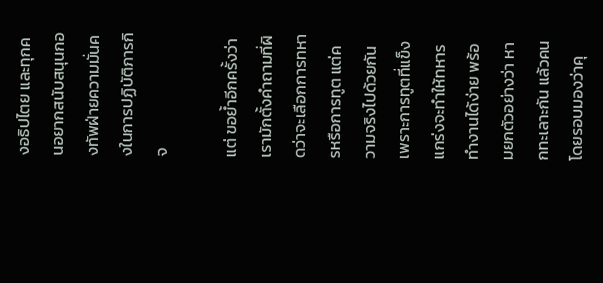งอธิปไตย และทุกคนอยากสนับสนุนกองทัพฝ่ายความมั่นคงในการปฏิบัติภารกิจ

แต่ ขอย้ำอีกครั้งว่าเรามักตั้งคำถามที่ผิดว่าจะเลือกการทหารหรือการทูต แต่ความจริงไปด้วยกันเพราะการทูตที่แข็งแกร่งจะทำให้ทหารทำงานได้ง่าย พร้อมยกตัวอย่างว่า หากทะเลาะกัน แล้วคนโดยรอบมองว่าคุ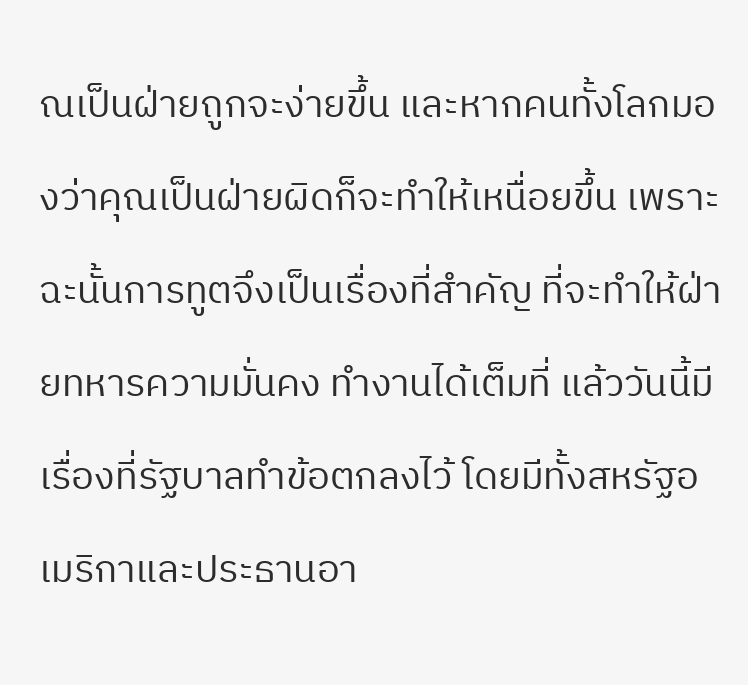ณเป็นฝ่ายถูกจะง่ายขึ้น และหากคนทั้งโลกมองว่าคุณเป็นฝ่ายผิดก็จะทำให้เหนื่อยขึ้น เพราะฉะนั้นการทูตจึงเป็นเรื่องที่สำคัญ ที่จะทำให้ฝ่ายทหารความมั่นคง ทำงานได้เต็มที่ แล้ววันนี้มีเรื่องที่รัฐบาลทำข้อตกลงไว้ โดยมีทั้งสหรัฐอเมริกาและประธานอา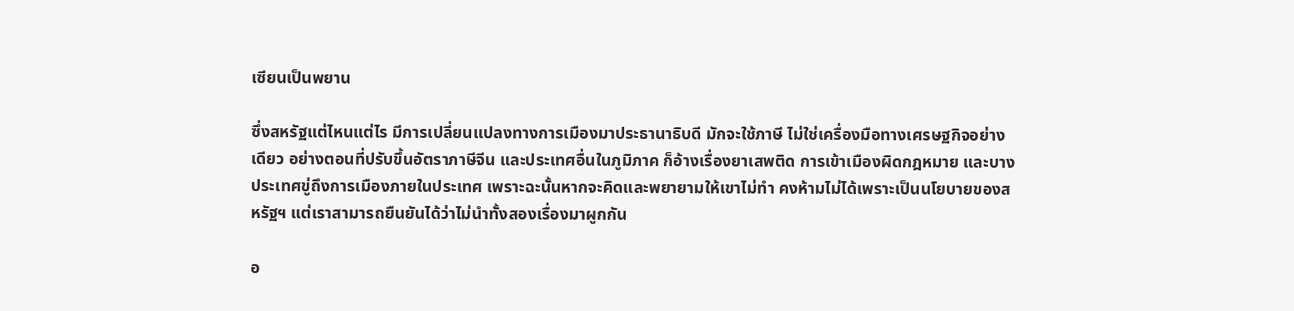เซียนเป็นพยาน

ซึ่งสหรัฐแต่ไหนแต่ไร มีการเปลี่ยนแปลงทางการเมืองมาประธานาธิบดี มักจะใช้ภาษี ไม่ใช่เครื่องมือทางเศรษฐกิจอย่างเดียว อย่างตอนที่ปรับขึ้นอัตราภาษีจีน และประเทศอื่นในภูมิภาค ก็อ้างเรื่องยาเสพติด การเข้าเมืองผิดกฎหมาย และบางประเทศขู่ถึงการเมืองภายในประเทศ เพราะฉะนั้นหากจะคิดและพยายามให้เขาไม่ทำ คงห้ามไม่ได้เพราะเป็นนโยบายของสหรัฐฯ แต่เราสามารถยืนยันได้ว่าไม่นำทั้งสองเรื่องมาผูกกัน

อ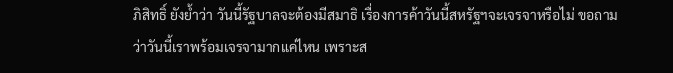ภิสิทธิ์ ยังย้ำว่า วันนี้รัฐบาลจะต้องมีสมาธิ เรื่องการค้าวันนี้สหรัฐฯจะเจรจาหรือไม่ ขอถามว่าวันนี้เราพร้อมเจรจามากแค่ไหน เพราะส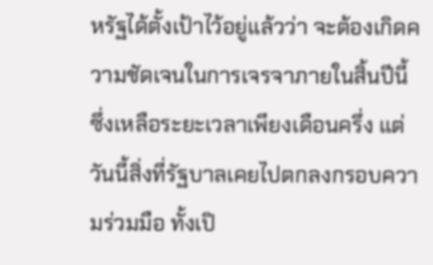หรัฐได้ตั้งเป้าไว้อยู่แล้วว่า จะต้องเกิดความชัดเจนในการเจรจาภายในสิ้นปีนี้ ซึ่งเหลือระยะเวลาเพียงเดือนครึ่ง แต่วันนี้สิ่งที่รัฐบาลเคยไปตกลงกรอบความร่วมมือ ทั้งเปิ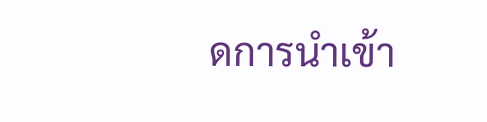ดการนำเข้า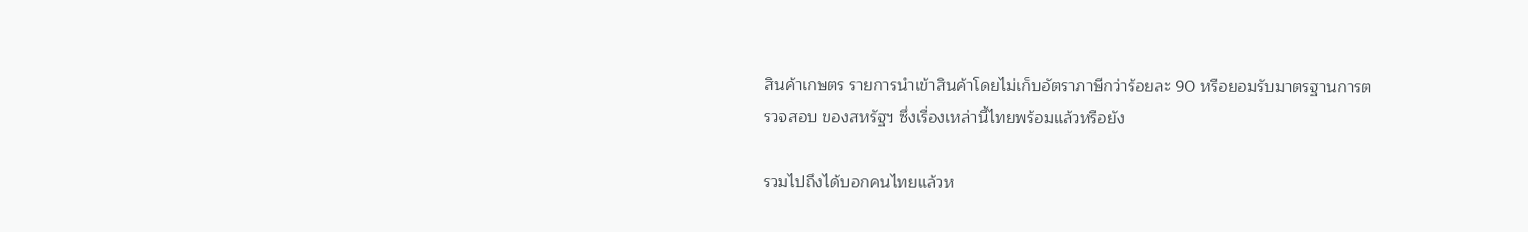สินค้าเกษตร รายการนำเข้าสินค้าโดยไม่เก็บอัตราภาษีกว่าร้อยละ 90 หรือยอมรับมาตรฐานการตรวจสอบ ของสหรัฐฯ ซึ่งเรื่องเหล่านี้ไทยพร้อมแล้วหรือยัง

รวมไปถึงได้บอกคนไทยแล้วห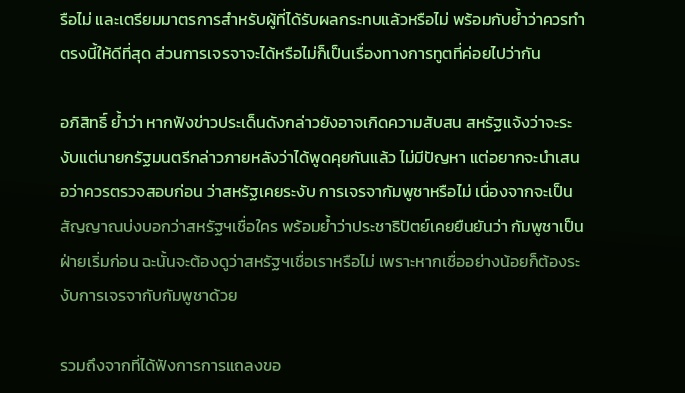รือไม่ และเตรียมมาตรการสำหรับผู้ที่ได้รับผลกระทบแล้วหรือไม่ พร้อมกับย้ำว่าควรทำตรงนี้ให้ดีที่สุด ส่วนการเจรจาจะได้หรือไม่ก็เป็นเรื่องทางการทูตที่ค่อยไปว่ากัน

อภิสิทธิ์ ย้ำว่า หากฟังข่าวประเด็นดังกล่าวยังอาจเกิดความสับสน สหรัฐแจ้งว่าจะระงับแต่นายกรัฐมนตรีกล่าวภายหลังว่าได้พูดคุยกันแล้ว ไม่มีปัญหา แต่อยากจะนำเสนอว่าควรตรวจสอบก่อน ว่าสหรัฐเคยระงับ การเจรจากัมพูชาหรือไม่ เนื่องจากจะเป็นสัญญาณบ่งบอกว่าสหรัฐฯเชื่อใคร พร้อมย้ำว่าประชาธิปัตย์เคยยืนยันว่า กัมพูชาเป็นฝ่ายเริ่มก่อน ฉะนั้นจะต้องดูว่าสหรัฐฯเชื่อเราหรือไม่ เพราะหากเชื่ออย่างน้อยก็ต้องระงับการเจรจากับกัมพูชาด้วย

รวมถึงจากที่ได้ฟังการการแถลงขอ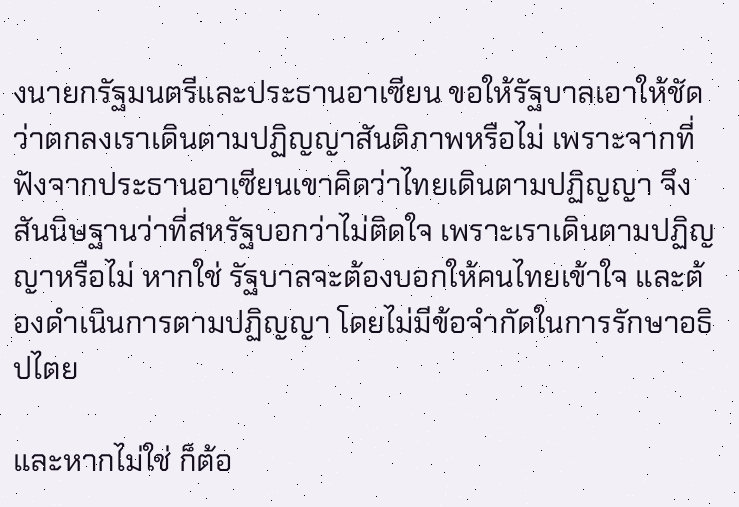งนายกรัฐมนตรีและประธานอาเซียน ขอให้รัฐบาลเอาให้ชัดว่าตกลงเราเดินตามปฏิญญาสันติภาพหรือไม่ เพราะจากที่ฟังจากประธานอาเซียนเขาคิดว่าไทยเดินตามปฏิญญา จึงสันนิษฐานว่าที่สหรัฐบอกว่าไม่ติดใจ เพราะเราเดินตามปฏิญญาหรือไม่ หากใช่ รัฐบาลจะต้องบอกให้คนไทยเข้าใจ และต้องดำเนินการตามปฏิญญา โดยไม่มีข้อจำกัดในการรักษาอธิปไตย

และหากไม่ใช่ ก็ต้อ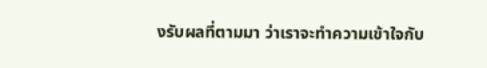งรับผลที่ตามมา ว่าเราจะทำความเข้าใจกับ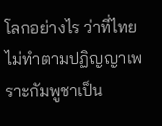โลกอย่างไร ว่าที่ไทยไม่ทำตามปฏิญญาเพราะกัมพูชาเป็น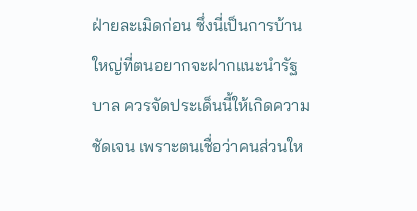ฝ่ายละเมิดก่อน ซึ่งนี่เป็นการบ้านใหญ่ที่ตนอยากจะฝากแนะนำรัฐบาล ควรจัดประเด็นนี้ให้เกิดความชัดเจน เพราะตนเชื่อว่าคนส่วนให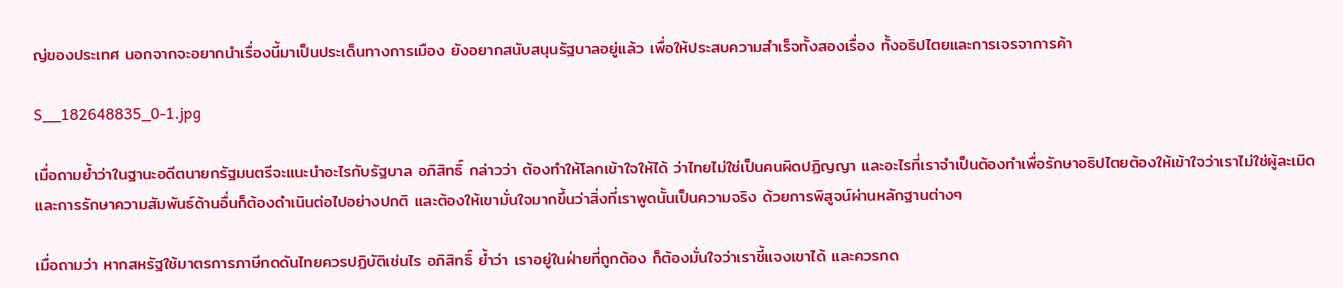ญ่ของประเทศ นอกจากจะอยากนำเรื่องนี้มาเป็นประเด็นทางการเมือง ยังอยากสนับสนุนรัฐบาลอยู่แล้ว เพื่อให้ประสบความสำเร็จทั้งสองเรื่อง ทั้งอธิปไตยและการเจรจาการค้า

S__182648835_0-1.jpg

เมื่อถามย้ำว่าในฐานะอดีตนายกรัฐมนตรีจะแนะนำอะไรกับรัฐบาล อภิสิทธิ์ กล่าวว่า ต้องทำให้โลกเข้าใจให้ได้ ว่าไทยไม่ใช่เป็นคนผิดปฏิญญา และอะไรที่เราจำเป็นต้องทำเพื่อรักษาอธิปไตยต้องให้เข้าใจว่าเราไม่ใช่ผู้ละเมิด และการรักษาความสัมพันธ์ด้านอื่นก็ต้องดำเนินต่อไปอย่างปกติ และต้องให้เขามั่นใจมากขึ้นว่าสิ่งที่เราพูดนั้นเป็นความจริง ด้วยการพิสูจน์ผ่านหลักฐานต่างๆ

เมื่อถามว่า หากสหรัฐใช้มาตรการภาษีกดดันไทยควรปฏิบัติเช่นไร อภิสิทธิ์ ย้ำว่า เราอยู่ในฝ่ายที่ถูกต้อง ก็ต้องมั่นใจว่าเราชี้แจงเขาได้ และควรกด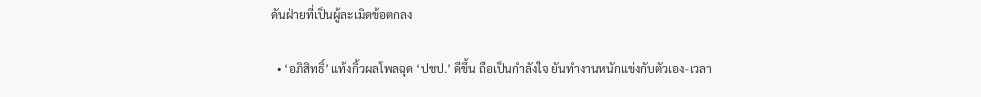ดันฝ่ายที่เป็นผู้ละเมิดข้อตกลง

  • ‘อภิสิทธิ์’ แท้งกิ้วผลโพลฉุด ‘ปชป.’ ดีขึ้น ถือเป็นกำลังใจ ยันทำงานหนักแข่งกับตัวเอง-เวลา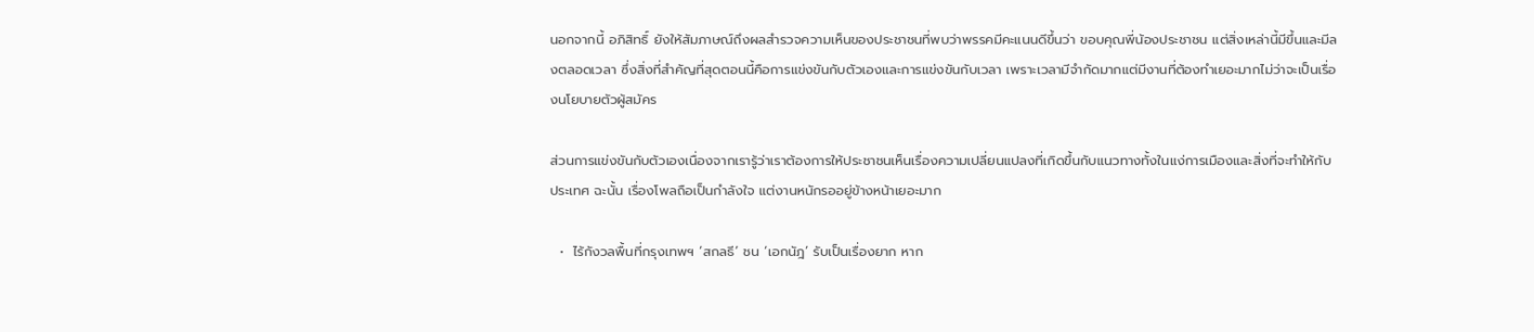นอกจากนี้ อภิสิทธิ์ ยังให้สัมภาษณ์ถึงผลสำรวจความเห็นของประชาชนที่พบว่าพรรคมีคะแนนดีขึ้นว่า ขอบคุณพี่น้องประชาชน แต่สิ่งเหล่านี้มีขึ้นและมีลงตลอดเวลา ซึ่งสิ่งที่สำคัญที่สุดตอนนี้คือการแข่งขันกับตัวเองและการแข่งขันกับเวลา เพราะเวลามีจำกัดมากแต่มีงานที่ต้องทำเยอะมากไม่ว่าจะเป็นเรื่องนโยบายตัวผู้สมัคร

ส่วนการแข่งขันกับตัวเองเนื่องจากเรารู้ว่าเราต้องการให้ประชาชนเห็นเรื่องความเปลี่ยนแปลงที่เกิดขึ้นกับแนวทางทั้งในแง่การเมืองและสิ่งที่จะทำให้กับประเทศ ฉะนั้น เรื่องโพลถือเป็นกำลังใจ แต่งานหนักรออยู่ข้างหน้าเยอะมาก

  •  ไร้กังวลพื้นที่กรุงเทพฯ ‘สกลธี’ ชน ‘เอกนัฎ’ รับเป็นเรื่องยาก หาก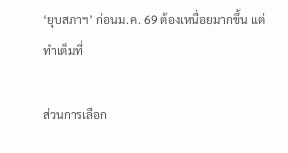‘ยุบสภาฯ’ ก่อนม.ค. 69 ต้องเหนื่อยมากขึ้น แต่ทำเต็มที่

ส่วนการเลือก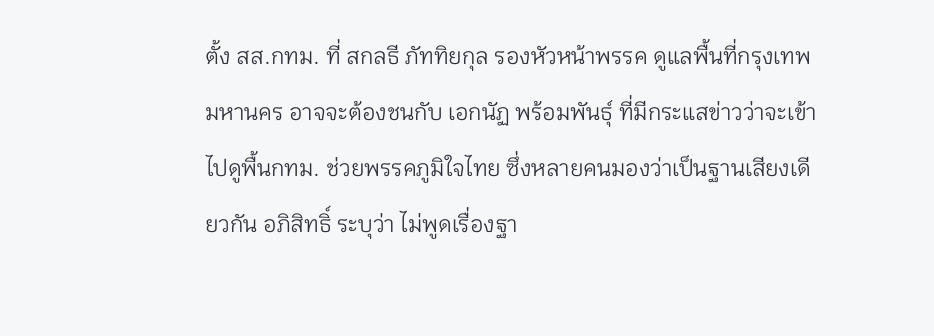ตั้ง สส.กทม. ที่ สกลธี ภัททิยกุล รองหัวหน้าพรรค ดูแลพื้นที่กรุงเทพมหานคร อาจจะต้องชนกับ เอกนัฏ พร้อมพันธุ์ ที่มีกระแสข่าวว่าจะเข้าไปดูพื้นกทม. ช่วยพรรคภูมิใจไทย ซึ่งหลายคนมองว่าเป็นฐานเสียงเดียวกัน อภิสิทธิ์ ระบุว่า ไม่พูดเรื่องฐา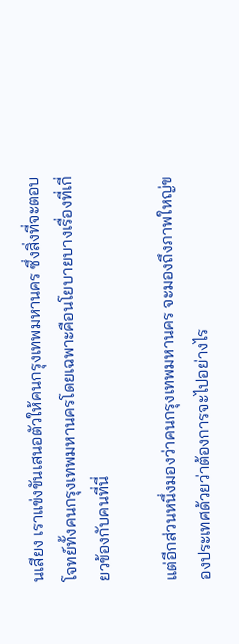นเสียง เราแข่งขันเสนอตัวให้คนกรุงเทพมหานคร ซึ่งสิ่งที่จะตอบโจทย์ทั้งคนกรุงเทพมหานครโดยเฉพาะคือนโยบายบางเรื่องที่เกี่ยวข้องกับคนที่นี่

แต่อีกส่วนหนึ่งมองว่าคนกรุงเทพมหานคร จะมองถึงภาพใหญ่ของประเทศด้วยว่าต้องการจะไปอย่างไร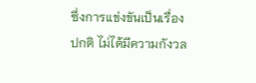ซึ่งการแข่งขันเป็นเรื่องปกติ ไม่ได้มีความกังวล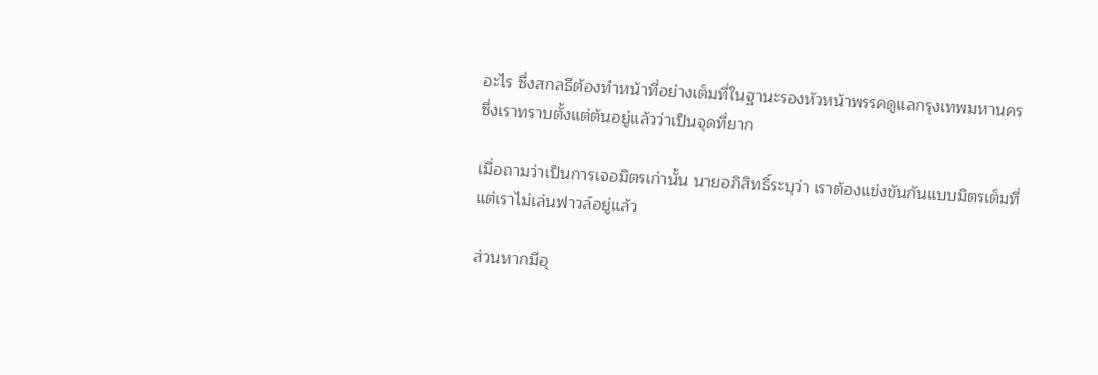อะไร ซึ่งสกลธีต้องทำหน้าที่อย่างเต็มที่ในฐานะรองหัวหน้าพรรคดูแลกรุงเทพมหานคร ซึ่งเราทราบตั้งแต่ต้นอยู่แล้วว่าเป็นจุดที่ยาก

เมื่อถามว่าเป็นการเจอมิตรเก่านั้น นายอภิสิทธิ์ระบุว่า เราต้องแข่งขันกันแบบมิตรเต็มที่ แต่เราไม่เล่นฟาวล์อยู่แล้ว

ส่วนหากมีอุ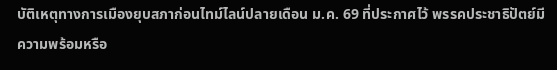บัติเหตุทางการเมืองยุบสภาก่อนไทม์ไลน์ปลายเดือน ม.ค. 69 ที่ประกาศไว้ พรรคประชาธิปัตย์มีความพร้อมหรือ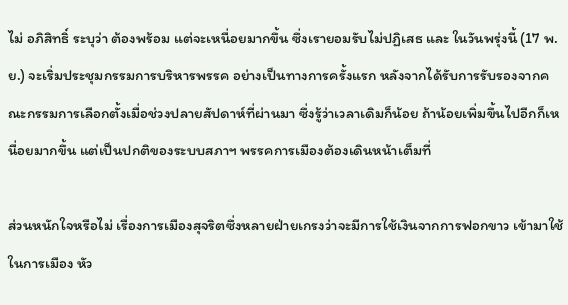ไม่ อภิสิทธิ์ ระบุว่า ต้องพร้อม แต่จะเหนื่อยมากขึ้น ซึ่งเรายอมรับไม่ปฏิเสธ และ ในวันพรุ่งนี้ (17 พ.ย.) จะเริ่มประชุมกรรมการบริหารพรรค อย่างเป็นทางการครั้งแรก หลังจากได้รับการรับรองจากคณะกรรมการเลือกตั้งเมื่อช่วงปลายสัปดาห์ที่ผ่านมา ซึ่งรู้ว่าเวลาเดิมก็น้อย ถ้าน้อยเพิ่มขึ้นไปอีกก็เหนื่อยมากขึ้น แต่เป็นปกติของระบบสภาฯ พรรคการเมืองต้องเดินหน้าเต็มที่

ส่วนหนักใจหรือไม่ เรื่องการเมืองสุจริตซึ่งหลายฝ่ายเกรงว่าจะมีการใช้เงินจากการฟอกขาว เข้ามาใช้ในการเมือง หัว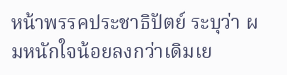หน้าพรรคประชาธิปัตย์ ระบุว่า ผมหนักใจน้อยลงกว่าเดิมเย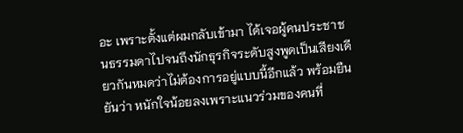อะ เพราะตั้งแต่ผมกลับเข้ามา ได้เจอผู้คนประชาชนธรรมดาไปจนถึงนักธุรกิจระดับสูงพูดเป็นเสียงเดียวกันหมดว่าไม่ต้องการอยู่แบบนี้อีกแล้ว พร้อมยืนยันว่า หนักใจน้อยลงเพราะแนวร่วมของคนที่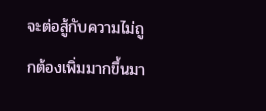จะต่อสู้กับความไม่ถูกต้องเพิ่มมากขึ้นมา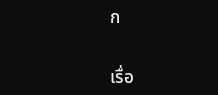ก


เรื่อ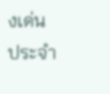งเด่นประจำ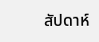สัปดาห์